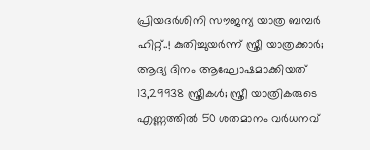പ്രിയദർശിനി സൗജന്യ യാത്ര ബമ്പര്‍ ഹിറ്റ്..! കുതിച്ചുയര്‍ന്ന് സ്ത്രീ യാത്രക്കാര്‍; ആദ്യ ദിനം ആഘോഷമാക്കിയത് 13,29938 സ്ത്രീകള്‍; സ്ത്രീ യാത്രികരുടെ എണ്ണത്തില്‍ 50 ശതമാനം വര്‍ധനവ്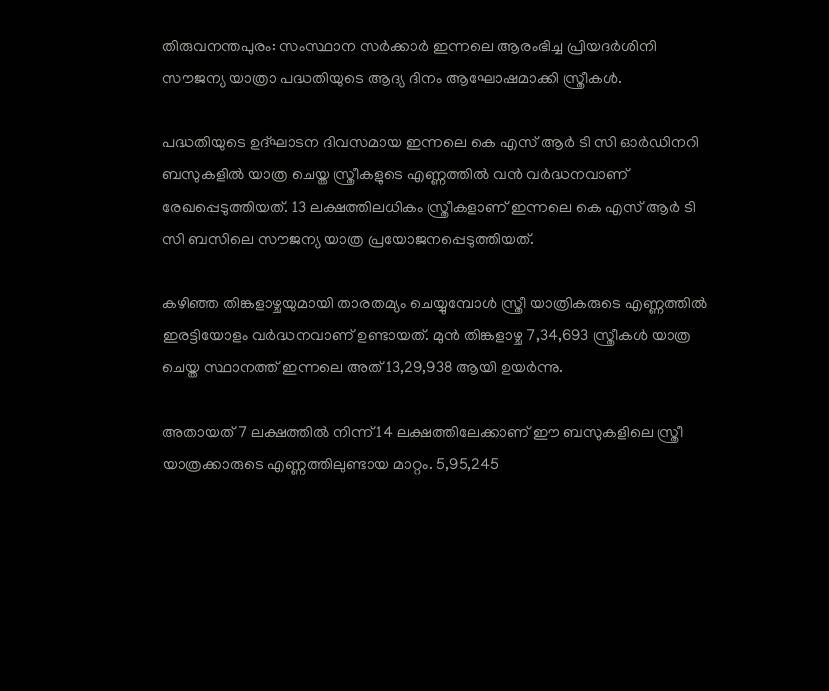തിരുവനന്തപുരം: സംസ്ഥാന സർക്കാർ ഇന്നലെ ആരംഭിച്ച പ്രിയദർശിനി സൗജന്യ യാത്രാ പദ്ധതിയുടെ ആദ്യ ദിനം ആഘോഷമാക്കി സ്ത്രീകള്‍.

പദ്ധതിയുടെ ഉദ്ഘാടന ദിവസമായ ഇന്നലെ കെ എസ് ആർ ടി സി ഓർഡിനറി ബസുകളില്‍ യാത്ര ചെയ്ത സ്ത്രീകളുടെ എണ്ണത്തില്‍ വൻ വർദ്ധനവാണ് രേഖപ്പെടുത്തിയത്. 13 ലക്ഷത്തിലധികം സ്ത്രീകളാണ് ഇന്നലെ കെ എസ് ആർ ടി സി ബസിലെ സൗജന്യ യാത്ര പ്രയോജനപ്പെടുത്തിയത്.

കഴിഞ്ഞ തിങ്കളാഴ്ചയുമായി താരതമ്യം ചെയ്യുമ്പോള്‍ സ്ത്രീ യാത്രികരുടെ എണ്ണത്തില്‍ ഇരട്ടിയോളം വർദ്ധനവാണ് ഉണ്ടായത്. മുൻ തിങ്കളാഴ്ച 7,34,693 സ്ത്രീകള്‍ യാത്ര ചെയ്ത സ്ഥാനത്ത് ഇന്നലെ അത് 13,29,938 ആയി ഉയർന്നു.

അതായത് 7 ലക്ഷത്തില്‍ നിന്ന് 14 ലക്ഷത്തിലേക്കാണ് ഈ ബസുകളിലെ സ്ത്രീ യാത്രക്കാരുടെ എണ്ണത്തിലുണ്ടായ മാറ്റം. 5,95,245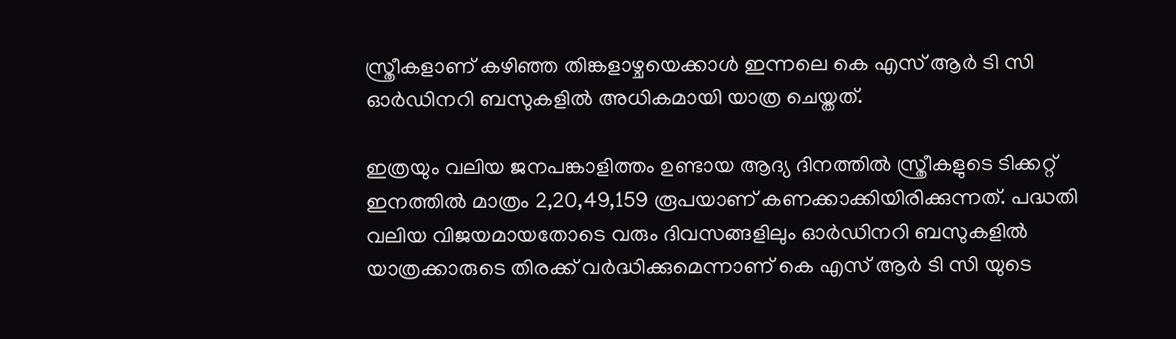സ്ത്രീകളാണ് കഴിഞ്ഞ തിങ്കളാഴ്ചയെക്കാള്‍ ഇന്നലെ കെ എസ് ആർ ടി സി ഓർഡിനറി ബസുകളില്‍ അധികമായി യാത്ര ചെയ്തത്.

ഇത്രയും വലിയ ജനപങ്കാളിത്തം ഉണ്ടായ ആദ്യ ദിനത്തില്‍ സ്ത്രീകളുടെ ടിക്കറ്റ് ഇനത്തില്‍ മാത്രം 2,20,49,159 രൂപയാണ് കണക്കാക്കിയിരിക്കുന്നത്. പദ്ധതി വലിയ വിജയമായതോടെ വരും ദിവസങ്ങളിലും ഓർഡിനറി ബസുകളില്‍ യാത്രക്കാരുടെ തിരക്ക് വർദ്ധിക്കുമെന്നാണ് കെ എസ് ആർ ടി സി യുടെ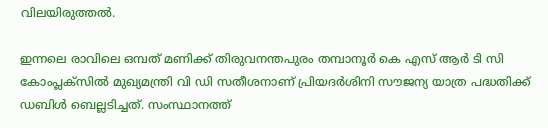വിലയിരുത്തല്‍.

ഇന്നലെ രാവിലെ ഒമ്പത് മണിക്ക് തിരുവനന്തപുരം തമ്പാനൂർ കെ എസ് ആർ ടി സി കോംപ്ലക്സില്‍ മുഖ്യമന്ത്രി വി ഡി സതീശനാണ് പ്രിയദർശിനി സൗജന്യ യാത്ര പദ്ധതിക്ക് ഡബിള്‍ ബെല്ലടിച്ചത്. സംസ്ഥാനത്ത്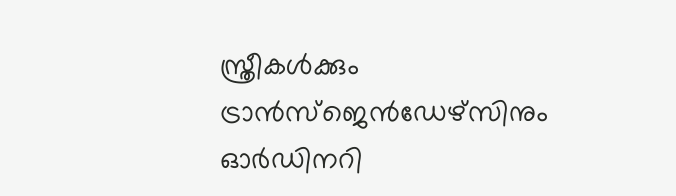സ്ത്രീകള്‍ക്കും ട്രാൻസ്ജെൻഡേഴ്സിനും ഓർഡിനറി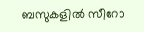ബസുകളില്‍ സീറോ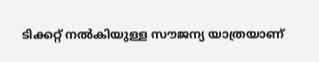ടിക്കറ്റ് നല്‍കിയുള്ള സൗജന്യ യാത്രയാണ്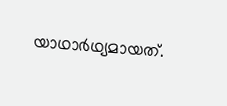യാഥാർഥ്യമായത്.